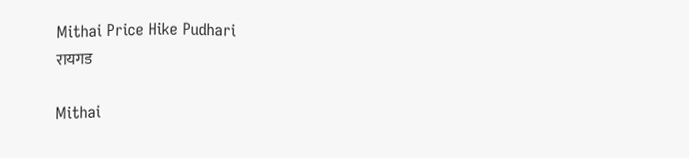Mithai Price Hike Pudhari
रायगड

Mithai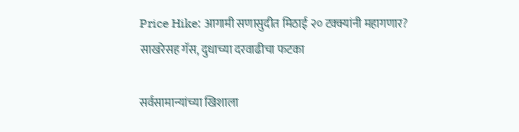Price Hike: आगामी सणासुदीत मिठाई २० टक्क्यांनी महागणार? साखरेसह गॅस, दुधाच्या दरवाढीचा फटका

सर्वसामान्यांच्या खिशाला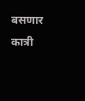बसणार कात्री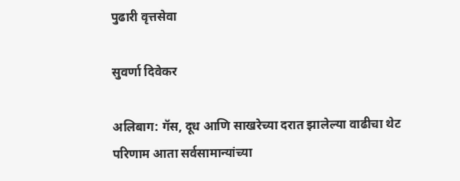पुढारी वृत्तसेवा

सुवर्णा दिवेकर

अलिबाग: गॅस, दूध आणि साखरेच्या दरात झालेल्या वाढीचा थेट परिणाम आता सर्वसामान्यांच्या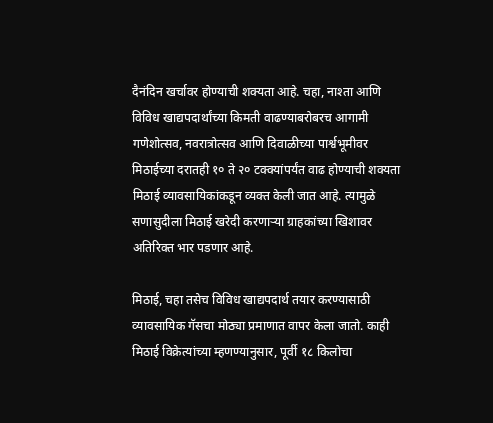दैनंदिन खर्चावर होण्याची शक्यता आहे. चहा, नाश्ता आणि विविध खाद्यपदार्थांच्या किमती वाढण्याबरोबरच आगामी गणेशोत्सव, नवरात्रोत्सव आणि दिवाळीच्या पार्श्वभूमीवर मिठाईच्या दरातही १० ते २० टक्क्यांपर्यंत वाढ होण्याची शक्यता मिठाई व्यावसायिकांकडून व्यक्त केली जात आहे. त्यामुळे सणासुदीला मिठाई खरेदी करणाऱ्या ग्राहकांच्या खिशावर अतिरिक्त भार पडणार आहे.

मिठाई, चहा तसेच विविध खाद्यपदार्थ तयार करण्यासाठी व्यावसायिक गॅसचा मोठ्या प्रमाणात वापर केला जातो. काही मिठाई विक्रेत्यांच्या म्हणण्यानुसार, पूर्वी १८ किलोचा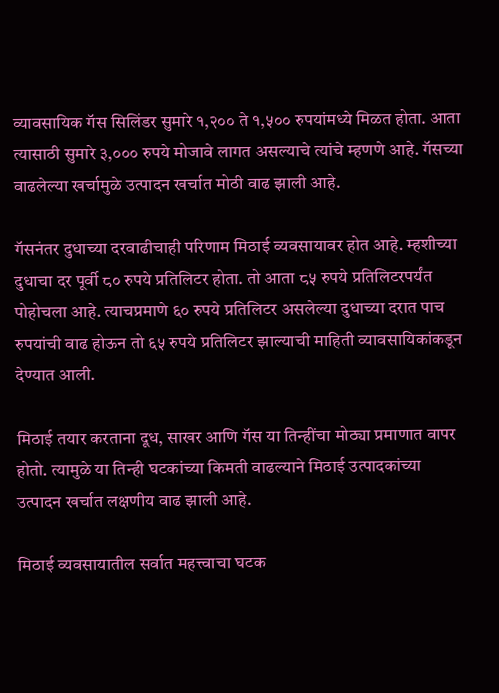व्यावसायिक गॅस सिलिंडर सुमारे १,२०० ते १,५०० रुपयांमध्ये मिळत होता. आता त्यासाठी सुमारे ३,००० रुपये मोजावे लागत असल्याचे त्यांचे म्हणणे आहे. गॅसच्या वाढलेल्या खर्चामुळे उत्पादन खर्चात मोठी वाढ झाली आहे.

गॅसनंतर दुधाच्या दरवाढीचाही परिणाम मिठाई व्यवसायावर होत आहे. म्हशीच्या दुधाचा दर पूर्वी ८० रुपये प्रतिलिटर होता. तो आता ८५ रुपये प्रतिलिटरपर्यंत पोहोचला आहे. त्याचप्रमाणे ६० रुपये प्रतिलिटर असलेल्या दुधाच्या दरात पाच रुपयांची वाढ होऊन तो ६५ रुपये प्रतिलिटर झाल्याची माहिती व्यावसायिकांकडून देण्यात आली.

मिठाई तयार करताना दूध, साखर आणि गॅस या तिन्हींचा मोठ्या प्रमाणात वापर होतो. त्यामुळे या तिन्ही घटकांच्या किमती वाढल्याने मिठाई उत्पादकांच्या उत्पादन खर्चात लक्षणीय वाढ झाली आहे.

मिठाई व्यवसायातील सर्वात महत्त्वाचा घटक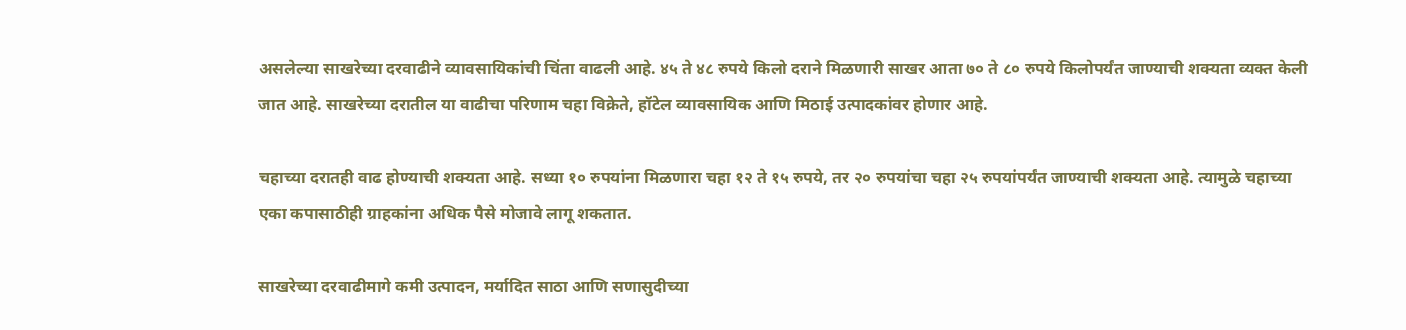असलेल्या साखरेच्या दरवाढीने व्यावसायिकांची चिंता वाढली आहे. ४५ ते ४८ रुपये किलो दराने मिळणारी साखर आता ७० ते ८० रुपये किलोपर्यंत जाण्याची शक्यता व्यक्त केली जात आहे. साखरेच्या दरातील या वाढीचा परिणाम चहा विक्रेते, हॉटेल व्यावसायिक आणि मिठाई उत्पादकांवर होणार आहे.

चहाच्या दरातही वाढ होण्याची शक्यता आहे. सध्या १० रुपयांना मिळणारा चहा १२ ते १५ रुपये, तर २० रुपयांचा चहा २५ रुपयांपर्यंत जाण्याची शक्यता आहे. त्यामुळे चहाच्या एका कपासाठीही ग्राहकांना अधिक पैसे मोजावे लागू शकतात.

साखरेच्या दरवाढीमागे कमी उत्पादन, मर्यादित साठा आणि सणासुदीच्या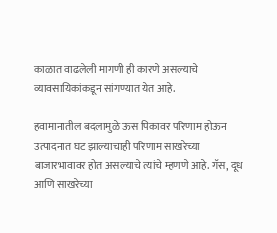काळात वाढलेली मागणी ही कारणे असल्याचे व्यावसायिकांकडून सांगण्यात येत आहे.

हवामानातील बदलामुळे ऊस पिकावर परिणाम होऊन उत्पादनात घट झाल्याचाही परिणाम साखरेच्या बाजारभावावर होत असल्याचे त्यांचे म्हणणे आहे. गॅस, दूध आणि साखरेच्या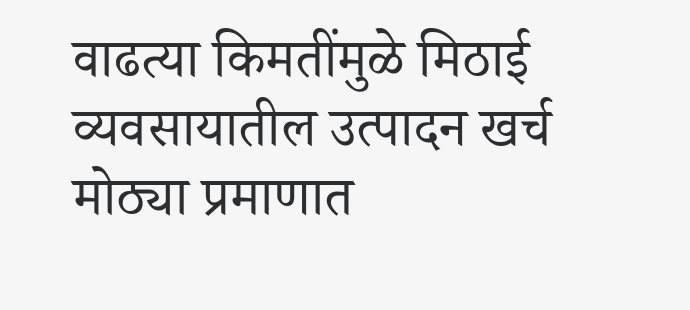वाढत्या किमतींमुळे मिठाई व्यवसायातील उत्पादन खर्च मोठ्या प्रमाणात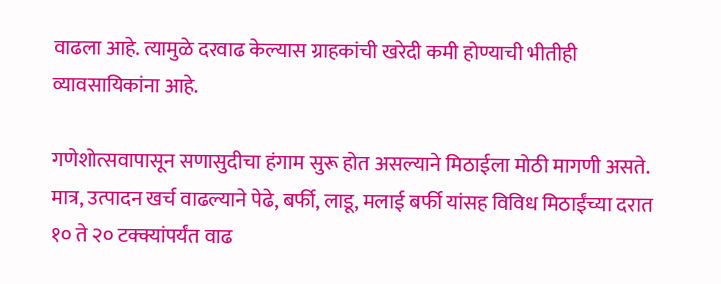वाढला आहे. त्यामुळे दरवाढ केल्यास ग्राहकांची खरेदी कमी होण्याची भीतीही व्यावसायिकांना आहे.

गणेशोत्सवापासून सणासुदीचा हंगाम सुरू होत असल्याने मिठाईला मोठी मागणी असते. मात्र, उत्पादन खर्च वाढल्याने पेढे, बर्फी, लाडू, मलाई बर्फी यांसह विविध मिठाईंच्या दरात १० ते २० टक्क्यांपर्यंत वाढ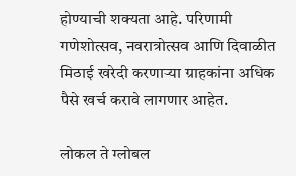होण्याची शक्यता आहे. परिणामी गणेशोत्सव, नवरात्रोत्सव आणि दिवाळीत मिठाई खरेदी करणाऱ्या ग्राहकांना अधिक पैसे खर्च करावे लागणार आहेत.

लोकल ते ग्लोबल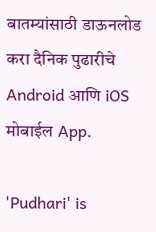बातम्यांसाठी डाऊनलोड करा दैनिक पुढारीचे Android आणि iOS मोबाईल App.

'Pudhari' is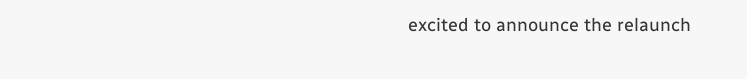excited to announce the relaunch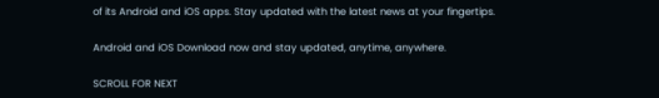of its Android and iOS apps. Stay updated with the latest news at your fingertips.

Android and iOS Download now and stay updated, anytime, anywhere.

SCROLL FOR NEXT